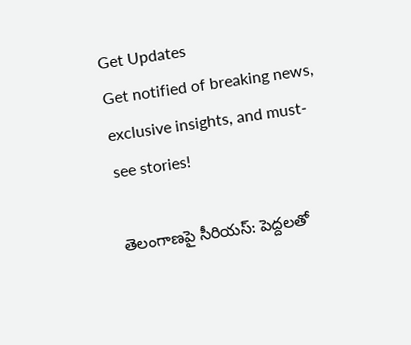Get Updates
Get notified of breaking news, exclusive insights, and must-see stories!

తెలంగాణపై సీరియస్: పెద్దలతో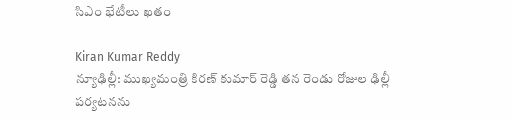సిఎం భేటీలు ఖతం

Kiran Kumar Reddy
న్యూఢిల్లీ: ముఖ్యమంత్రి కిరణ్ కుమార్ రెడ్డి తన రెండు రోజుల ఢిల్లీ పర్యటనను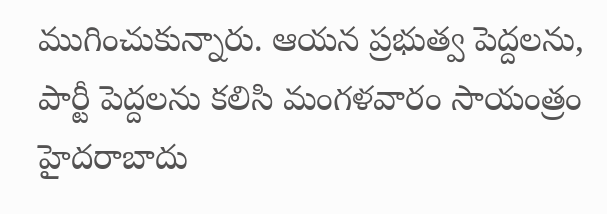ముగించుకున్నారు. ఆయన ప్రభుత్వ పెద్దలను, పార్టీ పెద్దలను కలిసి మంగళవారం సాయంత్రం హైదరాబాదు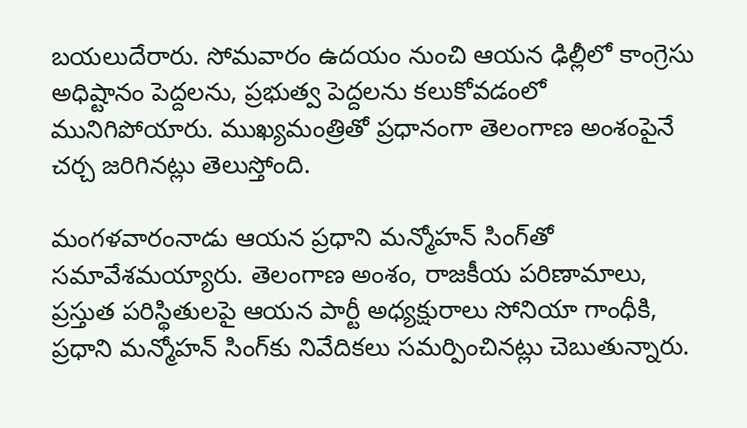బయలుదేరారు. సోమవారం ఉదయం నుంచి ఆయన ఢిల్లీలో కాంగ్రెసు అధిష్టానం పెద్దలను, ప్రభుత్వ పెద్దలను కలుకోవడంలో మునిగిపోయారు. ముఖ్యమంత్రితో ప్రధానంగా తెలంగాణ అంశంపైనే చర్చ జరిగినట్లు తెలుస్తోంది.

మంగళవారంనాడు ఆయన ప్రధాని మన్మోహన్ సింగ్‌తో సమావేశమయ్యారు. తెలంగాణ అంశం, రాజకీయ పరిణామాలు, ప్రస్తుత పరిస్థితులపై ఆయన పార్టీ అధ్యక్షురాలు సోనియా గాంధీకి, ప్రధాని మన్మోహన్ సింగ్‌కు నివేదికలు సమర్పించినట్లు చెబుతున్నారు.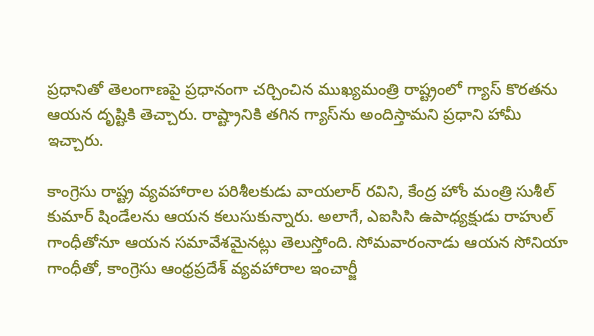ప్రధానితో తెలంగాణపై ప్రధానంగా చర్చించిన ముఖ్యమంత్రి రాష్ట్రంలో గ్యాస్ కొరతను ఆయన దృష్టికి తెచ్చారు. రాష్ట్రానికి తగిన గ్యాస్‌ను అందిస్తామని ప్రధాని హామీ ఇచ్చారు.

కాంగ్రెసు రాష్ట్ర వ్యవహారాల పరిశీలకుడు వాయలార్ రవిని, కేంద్ర హోం మంత్రి సుశీల్ కుమార్ షిండేలను ఆయన కలుసుకున్నారు. అలాగే, ఎఐసిసి ఉపాధ్యక్షుడు రాహుల్ గాంధీతోనూ ఆయన సమావేశమైనట్లు తెలుస్తోంది. సోమవారంనాడు ఆయన సోనియా గాంధీతో, కాంగ్రెసు ఆంధ్రప్రదేశ్ వ్యవహారాల ఇంచార్జీ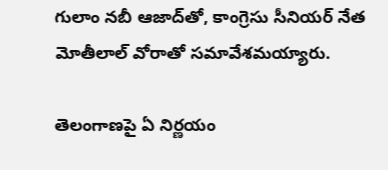గులాం నబీ ఆజాద్‌తో, కాంగ్రెసు సీనియర్ నేత మోతీలాల్ వోరాతో సమావేశమయ్యారు.

తెలంగాణపై ఏ నిర్ణయం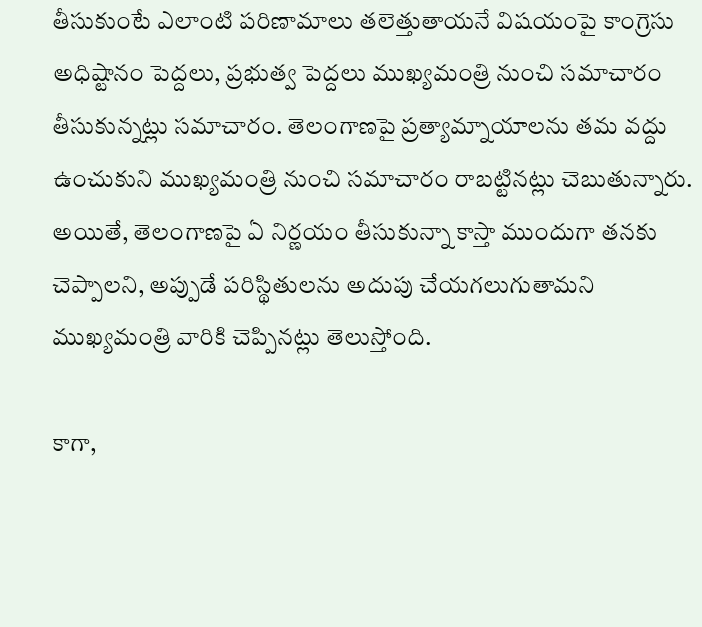తీసుకుంటే ఎలాంటి పరిణామాలు తలెత్తుతాయనే విషయంపై కాంగ్రెసు అధిష్టానం పెద్దలు, ప్రభుత్వ పెద్దలు ముఖ్యమంత్రి నుంచి సమాచారం తీసుకున్నట్లు సమాచారం. తెలంగాణపై ప్రత్యామ్నాయాలను తమ వద్దు ఉంచుకుని ముఖ్యమంత్రి నుంచి సమాచారం రాబట్టినట్లు చెబుతున్నారు. అయితే, తెలంగాణపై ఏ నిర్ణయం తీసుకున్నా కాస్తా ముందుగా తనకు చెప్పాలని, అప్పుడే పరిస్థితులను అదుపు చేయగలుగుతామని ముఖ్యమంత్రి వారికి చెప్పినట్లు తెలుస్తోంది.

కాగా,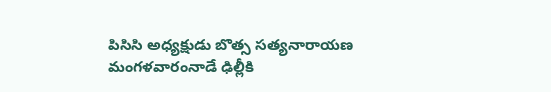పిసిసి అధ్యక్షుడు బొత్స సత్యనారాయణ మంగళవారంనాడే ఢిల్లీకి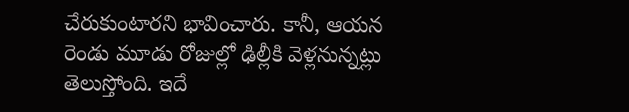చేరుకుంటారని భావించారు. కానీ, ఆయన రెండు మూడు రోజుల్లో ఢిల్లీకి వెళ్లనున్నట్లు తెలుస్తోంది. ఇదే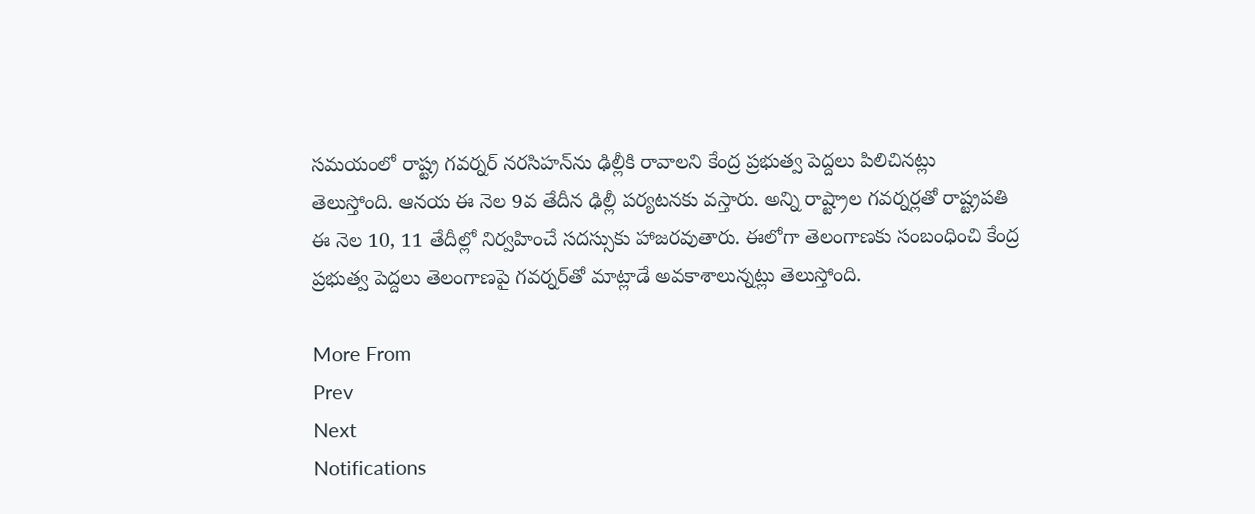సమయంలో రాష్ట్ర గవర్నర్ నరసిహన్‌ను ఢిల్లీకి రావాలని కేంద్ర ప్రభుత్వ పెద్దలు పిలిచినట్లు తెలుస్తోంది. ఆనయ ఈ నెల 9వ తేదీన ఢిల్లీ పర్యటనకు వస్తారు. అన్ని రాష్ట్రాల గవర్నర్లతో రాష్ట్రపతి ఈ నెల 10, 11 తేదీల్లో నిర్వహించే సదస్సుకు హాజరవుతారు. ఈలోగా తెలంగాణకు సంబంధించి కేంద్ర ప్రభుత్వ పెద్దలు తెలంగాణపై గవర్నర్‌తో మాట్లాడే అవకాశాలున్నట్లు తెలుస్తోంది.

More From
Prev
Next
Notifications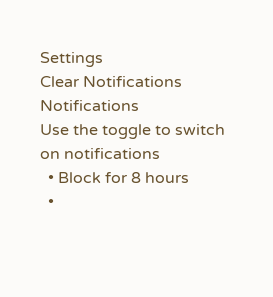Settings
Clear Notifications
Notifications
Use the toggle to switch on notifications
  • Block for 8 hours
  •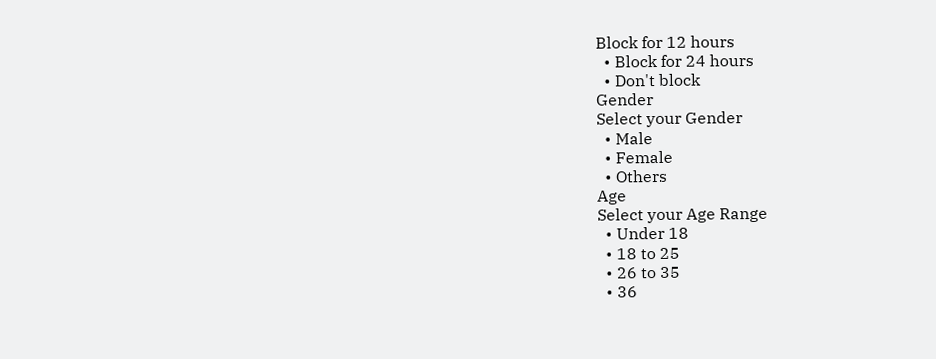Block for 12 hours
  • Block for 24 hours
  • Don't block
Gender
Select your Gender
  • Male
  • Female
  • Others
Age
Select your Age Range
  • Under 18
  • 18 to 25
  • 26 to 35
  • 36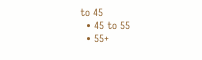to 45
  • 45 to 55
  • 55+